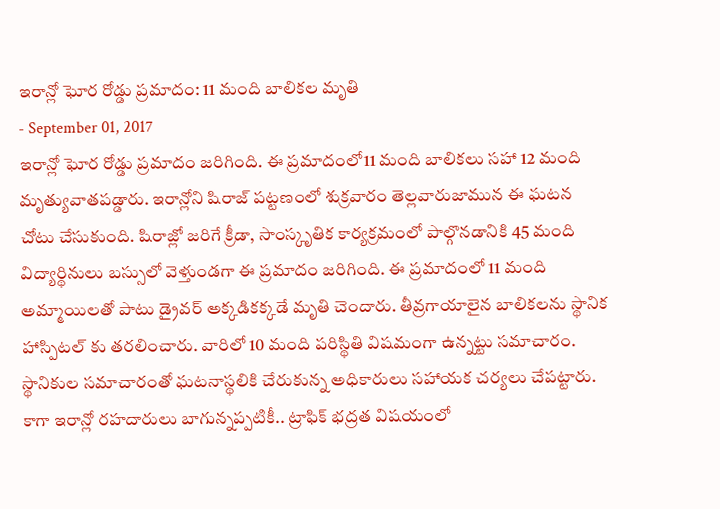ఇరాన్లో ఘోర రోడ్డు ప్రమాదం: 11 మంది బాలికల మృతి
- September 01, 2017
ఇరాన్లో ఘోర రోడ్డు ప్రమాదం జరిగింది. ఈ ప్రమాదంలో11 మంది బాలికలు సహా 12 మంది మృత్యువాతపడ్డారు. ఇరాన్లోని షిరాజ్ పట్టణంలో శుక్రవారం తెల్లవారుజామున ఈ ఘటన చోటు చేసుకుంది. షిరాజ్లో జరిగే క్రీడా, సాంస్కృతిక కార్యక్రమంలో పాల్గొనడానికి 45 మంది విద్యార్థినులు బస్సులో వెళ్తుండగా ఈ ప్రమాదం జరిగింది. ఈ ప్రమాదంలో 11 మంది అమ్మాయిలతో పాటు డ్రైవర్ అక్కడికక్కడే మృతి చెందారు. తీవ్రగాయాలైన బాలికలను స్థానిక హాస్పిటల్ కు తరలించారు. వారిలో 10 మంది పరిస్థితి విషమంగా ఉన్నట్టు సమాచారం. స్థానికుల సమాచారంతో ఘటనాస్థలికి చేరుకున్న అధికారులు సహాయక చర్యలు చేపట్టారు.
కాగా ఇరాన్లో రహదారులు బాగున్నప్పటికీ.. ట్రాఫిక్ భద్రత విషయంలో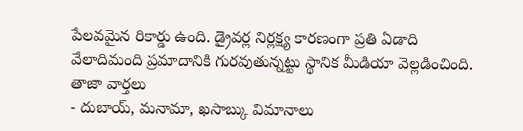పేలవమైన రికార్డు ఉంది. డ్రైవర్ల నిర్లక్ష్య కారణంగా ప్రతి ఏడాది వేలాదిమంది ప్రమాదానికి గురవుతున్నట్టు స్థానిక మీడియా వెల్లడించింది.
తాజా వార్తలు
- దుబాయ్, మనామా, ఖసాబ్కు విమానాలు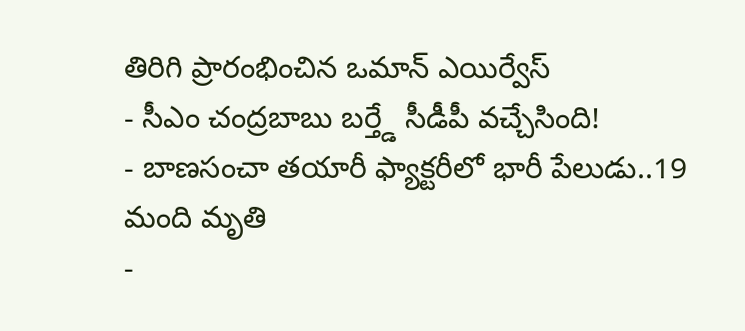తిరిగి ప్రారంభించిన ఒమాన్ ఎయిర్వేస్
- సీఎం చంద్రబాబు బర్త్డే సీడీపీ వచ్చేసింది!
- బాణసంచా తయారీ ఫ్యాక్టరీలో భారీ పేలుడు..19 మంది మృతి
-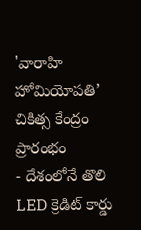'వారాహి హోమియోపతి’ చికిత్స కేంద్రం ప్రారంభం
- దేశంలోనే తొలి LED క్రెడిట్ కార్డు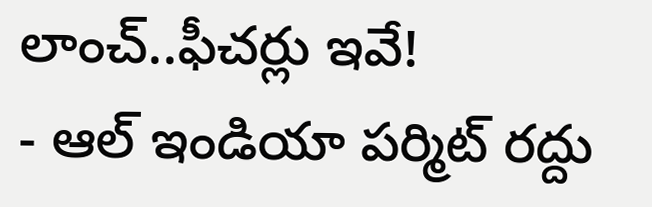లాంచ్..ఫీచర్లు ఇవే!
- ఆల్ ఇండియా పర్మిట్ రద్దు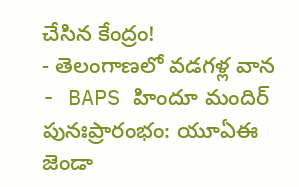చేసిన కేంద్రం!
- తెలంగాణలో వడగళ్ల వాన
- BAPS హిందూ మందిర్ పునఃప్రారంభం: యూఏఈ జెండా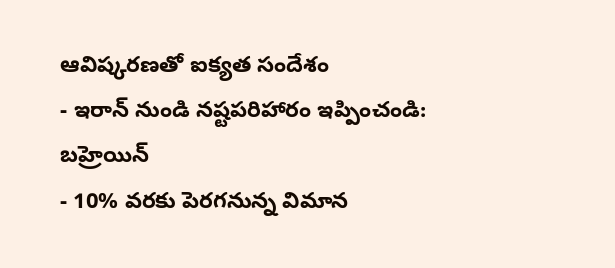ఆవిష్కరణతో ఐక్యత సందేశం
- ఇరాన్ నుండి నష్టపరిహారం ఇప్పించండి: బహ్రెయిన్
- 10% వరకు పెరగనున్న విమాన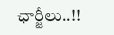ఛార్జీలు..!!